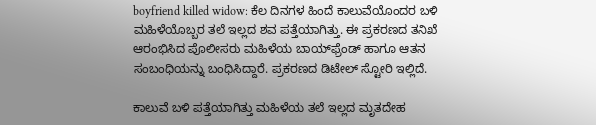boyfriend killed widow: ಕೆಲ ದಿನಗಳ ಹಿಂದೆ ಕಾಲುವೆಯೊಂದರ ಬಳಿ ಮಹಿಳೆಯೊಬ್ಬರ ತಲೆ ಇಲ್ಲದ ಶವ ಪತ್ತೆಯಾಗಿತ್ತು. ಈ ಪ್ರಕರಣದ ತನಿಖೆ ಆರಂಭಿಸಿದ ಪೊಲೀಸರು ಮಹಿಳೆಯ ಬಾಯ್‌ಫ್ರೆಂಡ್ ಹಾಗೂ ಆತನ ಸಂಬಂಧಿಯನ್ನು ಬಂಧಿಸಿದ್ದಾರೆ. ಪ್ರಕರಣದ ಡಿಟೇಲ್ ಸ್ಟೋರಿ ಇಲ್ಲಿದೆ.

ಕಾಲುವೆ ಬಳಿ ಪತ್ತೆಯಾಗಿತ್ತು ಮಹಿಳೆಯ ತಲೆ ಇಲ್ಲದ ಮೃತದೇಹ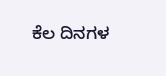ಕೆಲ ದಿನಗಳ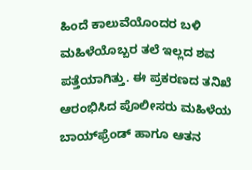ಹಿಂದೆ ಕಾಲುವೆಯೊಂದರ ಬಳಿ ಮಹಿಳೆಯೊಬ್ಬರ ತಲೆ ಇಲ್ಲದ ಶವ ಪತ್ತೆಯಾಗಿತ್ತು. ಈ ಪ್ರಕರಣದ ತನಿಖೆ ಆರಂಭಿಸಿದ ಪೊಲೀಸರು ಮಹಿಳೆಯ ಬಾಯ್‌ಫ್ರೆಂಡ್ ಹಾಗೂ ಆತನ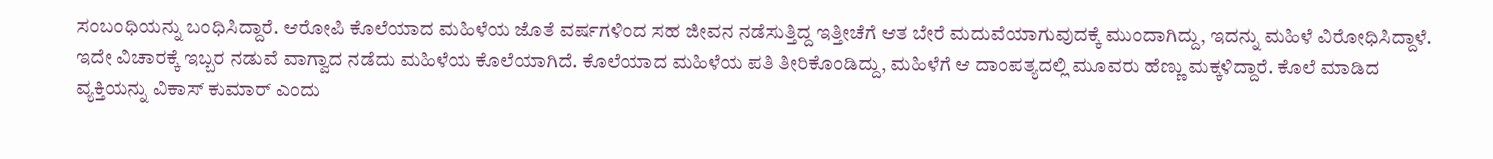ಸಂಬಂಧಿಯನ್ನು ಬಂಧಿಸಿದ್ದಾರೆ. ಆರೋಪಿ ಕೊಲೆಯಾದ ಮಹಿಳೆಯ ಜೊತೆ ವರ್ಷಗಳಿಂದ ಸಹ ಜೀವನ ನಡೆಸುತ್ತಿದ್ದ ಇತ್ತೀಚೆಗೆ ಆತ ಬೇರೆ ಮದುವೆಯಾಗುವುದಕ್ಕೆ ಮುಂದಾಗಿದ್ದು, ಇದನ್ನು ಮಹಿಳೆ ವಿರೋಧಿಸಿದ್ದಾಳೆ. ಇದೇ ವಿಚಾರಕ್ಕೆ ಇಬ್ಬರ ನಡುವೆ ವಾಗ್ವಾದ ನಡೆದು ಮಹಿಳೆಯ ಕೊಲೆಯಾಗಿದೆ. ಕೊಲೆಯಾದ ಮಹಿಳೆಯ ಪತಿ ತೀರಿಕೊಂಡಿದ್ದು, ಮಹಿಳೆಗೆ ಆ ದಾಂಪತ್ಯದಲ್ಲಿ ಮೂವರು ಹೆಣ್ಣು ಮಕ್ಕಳಿದ್ದಾರೆ. ಕೊಲೆ ಮಾಡಿದ ವ್ಯಕ್ತಿಯನ್ನು ವಿಕಾಸ್ ಕುಮಾರ್ ಎಂದು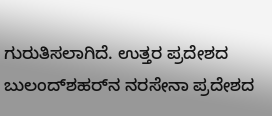ಗುರುತಿಸಲಾಗಿದೆ. ಉತ್ತರ ಪ್ರದೇಶದ ಬುಲಂದ್‌ಶಹರ್‌ನ ನರಸೇನಾ ಪ್ರದೇಶದ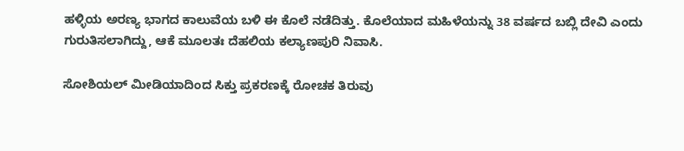ಹಳ್ಳಿಯ ಅರಣ್ಯ ಭಾಗದ ಕಾಲುವೆಯ ಬಳಿ ಈ ಕೊಲೆ ನಡೆದಿತ್ತು. ಕೊಲೆಯಾದ ಮಹಿಳೆಯನ್ನು 38 ವರ್ಷದ ಬಬ್ಲಿ ದೇವಿ ಎಂದು ಗುರುತಿಸಲಾಗಿದ್ದು, ಆಕೆ ಮೂಲತಃ ದೆಹಲಿಯ ಕಲ್ಯಾಣಪುರಿ ನಿವಾಸಿ.

ಸೋಶಿಯಲ್ ಮೀಡಿಯಾದಿಂದ ಸಿಕ್ತು ಪ್ರಕರಣಕ್ಕೆ ರೋಚಕ ತಿರುವು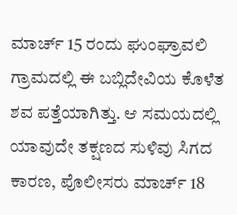ಮಾರ್ಚ್ 15 ರಂದು ಘುಂಘ್ರಾವಲಿ ಗ್ರಾಮದಲ್ಲಿ ಈ ಬಬ್ಲಿದೇವಿಯ ಕೊಳೆತ ಶವ ಪತ್ತೆಯಾಗಿತ್ತು. ಆ ಸಮಯದಲ್ಲಿ ಯಾವುದೇ ತಕ್ಷಣದ ಸುಳಿವು ಸಿಗದ ಕಾರಣ, ಪೊಲೀಸರು ಮಾರ್ಚ್ 18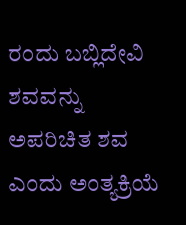ರಂದು ಬಬ್ಲಿದೇವಿ ಶವವನ್ನು ಅಪರಿಚಿತ ಶವ ಎಂದು ಅಂತ್ಯಕ್ರಿಯೆ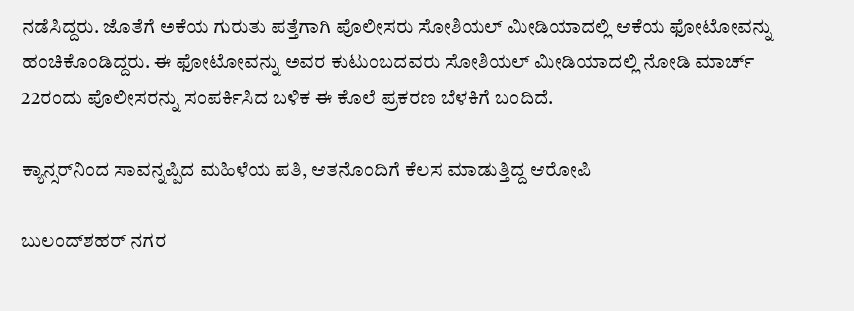ನಡೆಸಿದ್ದರು. ಜೊತೆಗೆ ಅಕೆಯ ಗುರುತು ಪತ್ತೆಗಾಗಿ ಪೊಲೀಸರು ಸೋಶಿಯಲ್ ಮೀಡಿಯಾದಲ್ಲಿ ಆಕೆಯ ಫೋಟೋವನ್ನು ಹಂಚಿಕೊಂಡಿದ್ದರು. ಈ ಫೋಟೋವನ್ನು ಅವರ ಕುಟುಂಬದವರು ಸೋಶಿಯಲ್ ಮೀಡಿಯಾದಲ್ಲಿ ನೋಡಿ ಮಾರ್ಚ್‌ 22ರಂದು ಪೊಲೀಸರನ್ನು ಸಂಪರ್ಕಿಸಿದ ಬಳಿಕ ಈ ಕೊಲೆ ಪ್ರಕರಣ ಬೆಳಕಿಗೆ ಬಂದಿದೆ.

ಕ್ಯಾನ್ಸರ್‌ನಿಂದ ಸಾವನ್ನಪ್ಪಿದ ಮಹಿಳೆಯ ಪತಿ, ಆತನೊಂದಿಗೆ ಕೆಲಸ ಮಾಡುತ್ತಿದ್ದ ಆರೋಪಿ

ಬುಲಂದ್‌ಶಹರ್ ನಗರ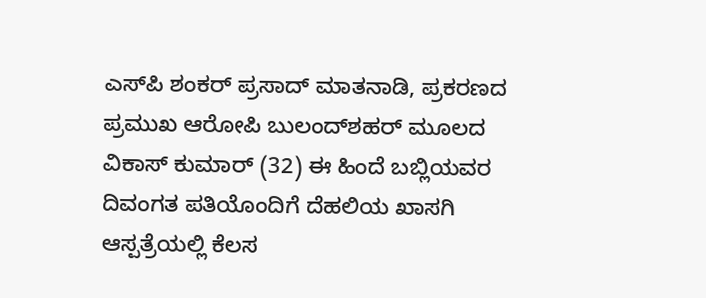ಎಸ್‌ಪಿ ಶಂಕರ್ ಪ್ರಸಾದ್ ಮಾತನಾಡಿ, ಪ್ರಕರಣದ ಪ್ರಮುಖ ಆರೋಪಿ ಬುಲಂದ್‌ಶಹರ್ ಮೂಲದ ವಿಕಾಸ್ ಕುಮಾರ್ (32) ಈ ಹಿಂದೆ ಬಬ್ಲಿಯವರ ದಿವಂಗತ ಪತಿಯೊಂದಿಗೆ ದೆಹಲಿಯ ಖಾಸಗಿ ಆಸ್ಪತ್ರೆಯಲ್ಲಿ ಕೆಲಸ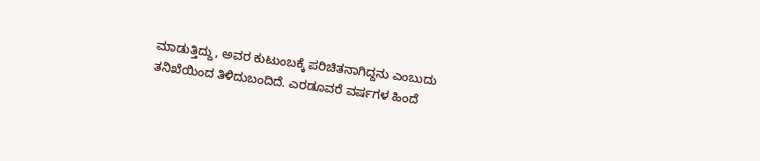ಮಾಡುತ್ತಿದ್ದು, ಅವರ ಕುಟುಂಬಕ್ಕೆ ಪರಿಚಿತನಾಗಿದ್ದನು ಎಂಬುದು ತನಿಖೆಯಿಂದ ತಿಳಿದುಬಂದಿದೆ. ಎರಡೂವರೆ ವರ್ಷಗಳ ಹಿಂದೆ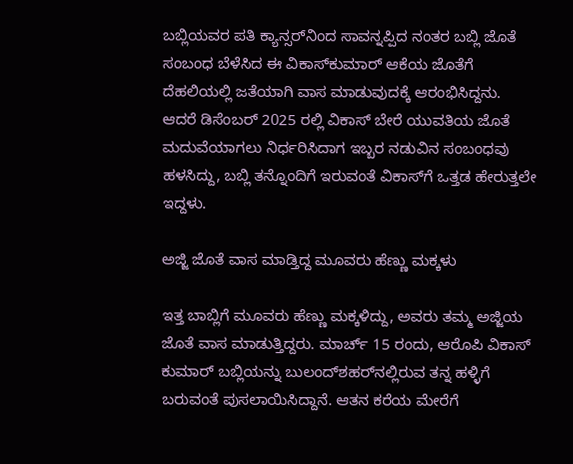ಬಬ್ಲಿಯವರ ಪತಿ ಕ್ಯಾನ್ಸರ್‌ನಿಂದ ಸಾವನ್ನಪ್ಪಿದ ನಂತರ ಬಬ್ಲಿ ಜೊತೆ ಸಂಬಂಧ ಬೆಳೆಸಿದ ಈ ವಿಕಾಸ್‌ಕುಮಾರ್ ಆಕೆಯ ಜೊತೆಗೆ ದೆಹಲಿಯಲ್ಲಿ ಜತೆಯಾಗಿ ವಾಸ ಮಾಡುವುದಕ್ಕೆ ಆರಂಭಿಸಿದ್ದನು. ಆದರೆ ಡಿಸೆಂಬರ್ 2025 ರಲ್ಲಿ ವಿಕಾಸ್ ಬೇರೆ ಯುವತಿಯ ಜೊತೆ ಮದುವೆಯಾಗಲು ನಿರ್ಧರಿಸಿದಾಗ ಇಬ್ಬರ ನಡುವಿನ ಸಂಬಂಧವು ಹಳಸಿದ್ದು, ಬಬ್ಲಿ ತನ್ನೊಂದಿಗೆ ಇರುವಂತೆ ವಿಕಾಸ್‌ಗೆ ಒತ್ತಡ ಹೇರುತ್ತಲೇ ಇದ್ದಳು.

ಅಜ್ಜಿ ಜೊತೆ ವಾಸ ಮಾಡ್ತಿದ್ದ ಮೂವರು ಹೆಣ್ಣು ಮಕ್ಕಳು

ಇತ್ತ ಬಾಬ್ಲಿಗೆ ಮೂವರು ಹೆಣ್ಣು ಮಕ್ಕಳಿದ್ದು, ಅವರು ತಮ್ಮ ಅಜ್ಜಿಯ ಜೊತೆ ವಾಸ ಮಾಡುತ್ತಿದ್ದರು. ಮಾರ್ಚ್ 15 ರಂದು, ಆರೊಪಿ ವಿಕಾಸ್ ಕುಮಾರ್ ಬಬ್ಲಿಯನ್ನು ಬುಲಂದ್‌ಶಹರ್‌ನಲ್ಲಿರುವ ತನ್ನ ಹಳ್ಳಿಗೆ ಬರುವಂತೆ ಪುಸಲಾಯಿಸಿದ್ದಾನೆ. ಆತನ ಕರೆಯ ಮೇರೆಗೆ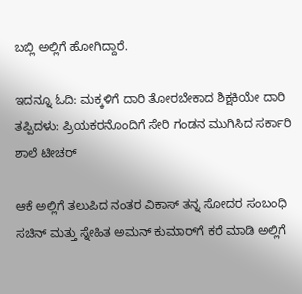ಬಬ್ಲಿ ಅಲ್ಲಿಗೆ ಹೋಗಿದ್ದಾರೆ.

ಇದನ್ನೂ ಓದಿ: ಮಕ್ಕಳಿಗೆ ದಾರಿ ತೋರಬೇಕಾದ ಶಿಕ್ಷಕಿಯೇ ದಾರಿ ತಪ್ಪಿದಳು: ಪ್ರಿಯಕರನೊಂದಿಗೆ ಸೇರಿ ಗಂಡನ ಮುಗಿಸಿದ ಸರ್ಕಾರಿ ಶಾಲೆ ಟೀಚರ್

ಆಕೆ ಅಲ್ಲಿಗೆ ತಲುಪಿದ ನಂತರ ವಿಕಾಸ್ ತನ್ನ ಸೋದರ ಸಂಬಂಧಿ ಸಚಿನ್ ಮತ್ತು ಸ್ನೇಹಿತ ಅಮನ್ ಕುಮಾರ್‌ಗೆ ಕರೆ ಮಾಡಿ ಅಲ್ಲಿಗೆ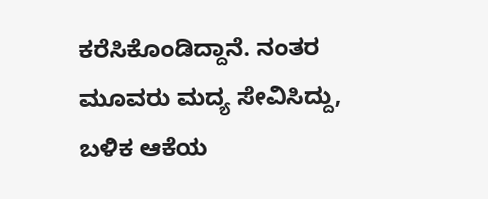ಕರೆಸಿಕೊಂಡಿದ್ದಾನೆ. ನಂತರ ಮೂವರು ಮದ್ಯ ಸೇವಿಸಿದ್ದು, ಬಳಿಕ ಆಕೆಯ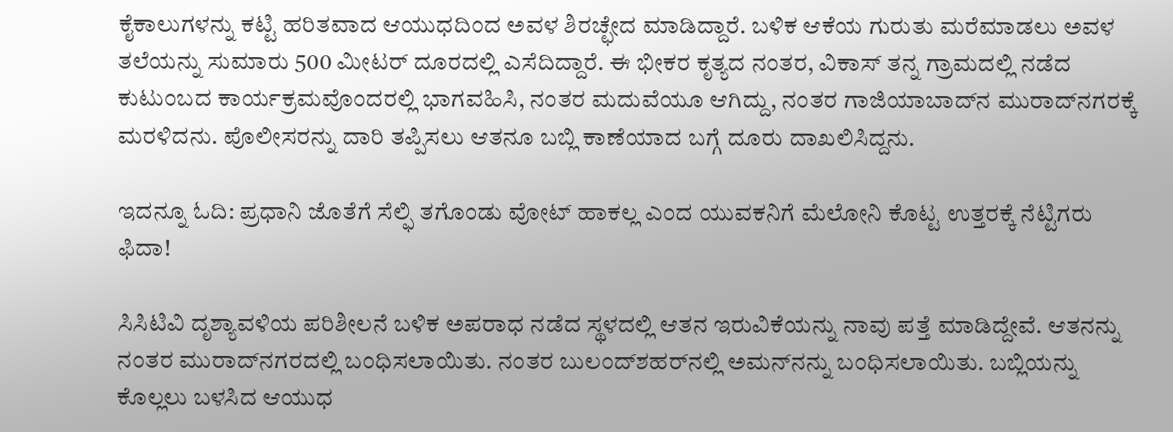ಕೈಕಾಲುಗಳನ್ನು ಕಟ್ಟಿ ಹರಿತವಾದ ಆಯುಧದಿಂದ ಅವಳ ಶಿರಚ್ಛೇದ ಮಾಡಿದ್ದಾರೆ. ಬಳಿಕ ಆಕೆಯ ಗುರುತು ಮರೆಮಾಡಲು ಅವಳ ತಲೆಯನ್ನು ಸುಮಾರು 500 ಮೀಟರ್ ದೂರದಲ್ಲಿ ಎಸೆದಿದ್ದಾರೆ. ಈ ಭೀಕರ ಕೃತ್ಯದ ನಂತರ, ವಿಕಾಸ್ ತನ್ನ ಗ್ರಾಮದಲ್ಲಿ ನಡೆದ ಕುಟುಂಬದ ಕಾರ್ಯಕ್ರಮವೊಂದರಲ್ಲಿ ಭಾಗವಹಿಸಿ, ನಂತರ ಮದುವೆಯೂ ಆಗಿದ್ದು, ನಂತರ ಗಾಜಿಯಾಬಾದ್‌ನ ಮುರಾದ್‌ನಗರಕ್ಕೆ ಮರಳಿದನು. ಪೊಲೀಸರನ್ನು ದಾರಿ ತಪ್ಪಿಸಲು ಆತನೂ ಬಬ್ಲಿ ಕಾಣೆಯಾದ ಬಗ್ಗೆ ದೂರು ದಾಖಲಿಸಿದ್ದನು.

ಇದನ್ನೂ ಓದಿ: ಪ್ರಧಾನಿ ಜೊತೆಗೆ ಸೆಲ್ಫಿ ತಗೊಂಡು ವೋಟ್ ಹಾಕಲ್ಲ ಎಂದ ಯುವಕನಿಗೆ ಮೆಲೋನಿ ಕೊಟ್ಟ ಉತ್ತರಕ್ಕೆ ನೆಟ್ಟಿಗರು ಫಿದಾ!

ಸಿಸಿಟಿವಿ ದೃಶ್ಯಾವಳಿಯ ಪರಿಶೀಲನೆ ಬಳಿಕ ಅಪರಾಧ ನಡೆದ ಸ್ಥಳದಲ್ಲಿ ಆತನ ಇರುವಿಕೆಯನ್ನು ನಾವು ಪತ್ತೆ ಮಾಡಿದ್ದೇವೆ. ಆತನನ್ನು ನಂತರ ಮುರಾದ್‌ನಗರದಲ್ಲಿ ಬಂಧಿಸಲಾಯಿತು. ನಂತರ ಬುಲಂದ್‌ಶಹರ್‌ನಲ್ಲಿ ಅಮನ್‌ನನ್ನು ಬಂಧಿಸಲಾಯಿತು. ಬಬ್ಲಿಯನ್ನು ಕೊಲ್ಲಲು ಬಳಸಿದ ಆಯುಧ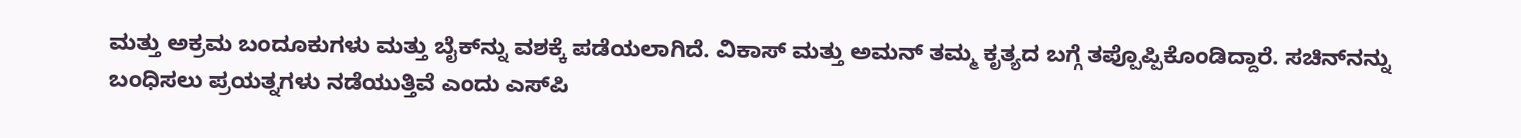ಮತ್ತು ಅಕ್ರಮ ಬಂದೂಕುಗಳು ಮತ್ತು ಬೈಕ್‌ನ್ನು ವಶಕ್ಕೆ ಪಡೆಯಲಾಗಿದೆ. ವಿಕಾಸ್ ಮತ್ತು ಅಮನ್ ತಮ್ಮ ಕೃತ್ಯದ ಬಗ್ಗೆ ತಪ್ಪೊಪ್ಪಿಕೊಂಡಿದ್ದಾರೆ. ಸಚಿನ್‌ನನ್ನು ಬಂಧಿಸಲು ಪ್ರಯತ್ನಗಳು ನಡೆಯುತ್ತಿವೆ ಎಂದು ಎಸ್‌ಪಿ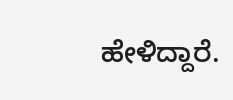ಹೇಳಿದ್ದಾರೆ.